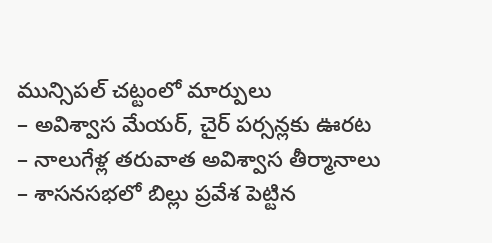మున్సిపల్ చట్టంలో మార్పులు
– అవిశ్వాస మేయర్, చైర్ పర్సన్లకు ఊరట
– నాలుగేళ్ల తరువాత అవిశ్వాస తీర్మానాలు
– శాసనసభలో బిల్లు ప్రవేశ పెట్టిన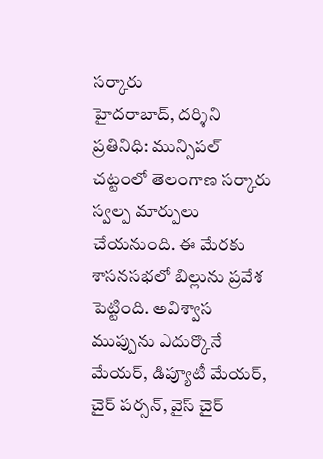సర్కారు
హైదరాబాద్, దర్శిని ప్రతినిధి: మున్సిపల్ చట్టంలో తెలంగాణ సర్కారు స్వల్ప మార్పులు చేయనుంది. ఈ మేరకు శాసనసభలో బిల్లును ప్రవేశ పెట్టింది. అవిశ్వాస ముప్పును ఎదుర్కొనే మేయర్, డిప్యూటీ మేయర్, చైర్ పర్సన్, వైస్ చైర్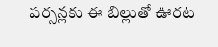పర్సన్లకు ఈ బిల్లుతో ఊరట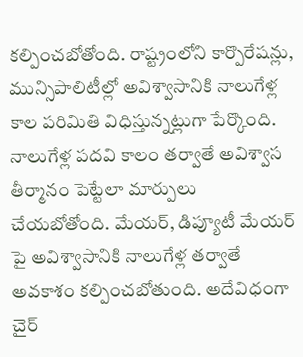కల్పించబోతోంది. రాష్ట్రంలోని కార్పొరేషన్లు, మున్సిపాలిటీల్లో అవిశ్వాసానికి నాలుగేళ్ల కాల పరిమితి విధిస్తున్నట్లుగా పేర్కొంది. నాలుగేళ్ల పదవి కాలం తర్వాతే అవిశ్వాస తీర్మానం పెట్టేలా మార్పులు చేయబోతోంది. మేయర్, డిప్యూటీ మేయర్ పై అవిశ్వాసానికి నాలుగేళ్ల తర్వాతే అవకాశం కల్పించబోతుంది. అదేవిధంగా చైర్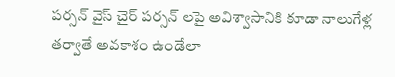పర్సన్ వైస్ చైర్ పర్సన్ లపై అవిశ్వాసానికి కూడా నాలుగేళ్ల తర్వాతే అవకాశం ఉండేలా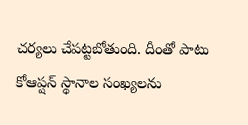చర్యలు చేపట్టబోతుంది. దీంతో పాటు కోఆప్షన్ స్థానాల సంఖ్యలను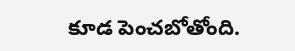కూడ పెంచబోతోంది.